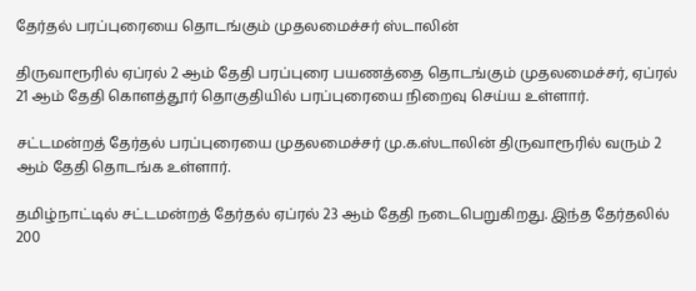தேர்தல் பரப்புரையை தொடங்கும் முதலமைச்சர் ஸ்டாலின்

திருவாரூரில் ஏப்ரல் 2 ஆம் தேதி பரப்புரை பயணத்தை தொடங்கும் முதலமைச்சர், ஏப்ரல் 21 ஆம் தேதி கொளத்தூர் தொகுதியில் பரப்புரையை நிறைவு செய்ய உள்ளார்.

சட்டமன்றத் தேர்தல் பரப்புரையை முதலமைச்சர் மு.க.ஸ்டாலின் திருவாரூரில் வரும் 2 ஆம் தேதி தொடங்க உள்ளார்.

தமிழ்நாட்டில் சட்டமன்றத் தேர்தல் ஏப்ரல் 23 ஆம் தேதி நடைபெறுகிறது. இந்த தேர்தலில் 200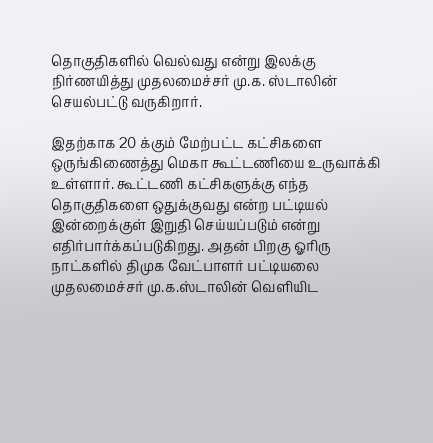தொகுதிகளில் வெல்வது என்று இலக்கு நிர்ணயித்து முதலமைச்சர் மு.க. ஸ்டாலின் செயல்பட்டு வருகிறார்.

இதற்காக 20 க்கும் மேற்பட்ட கட்சிகளை ஒருங்கிணைத்து மெகா கூட்டணியை உருவாக்கி உள்ளார். கூட்டணி கட்சிகளுக்கு எந்த தொகுதிகளை ஒதுக்குவது என்ற பட்டியல் இன்றைக்குள் இறுதி செய்யப்படும் என்று எதிர்பார்க்கப்படுகிறது. அதன் பிறகு ஓரிரு நாட்களில் திமுக வேட்பாளர் பட்டியலை முதலமைச்சர் மு.க.ஸ்டாலின் வெளியிட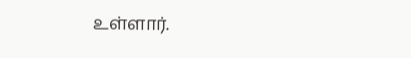உள்ளார்.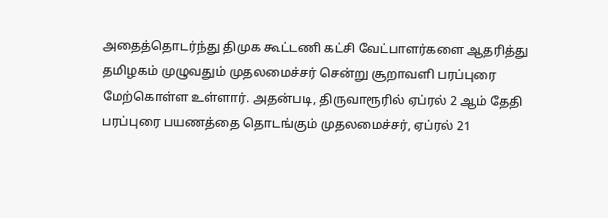அதைத்தொடர்ந்து திமுக கூட்டணி கட்சி வேட்பாளர்களை ஆதரித்து தமிழகம் முழுவதும் முதலமைச்சர் சென்று சூறாவளி பரப்புரை மேற்கொள்ள உள்ளார். அதன்படி, திருவாரூரில் ஏப்ரல் 2 ஆம் தேதி பரப்புரை பயணத்தை தொடங்கும் முதலமைச்சர், ஏப்ரல் 21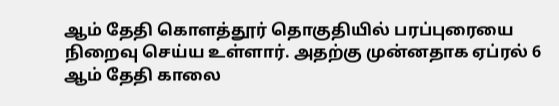ஆம் தேதி கொளத்தூர் தொகுதியில் பரப்புரையை நிறைவு செய்ய உள்ளார். அதற்கு முன்னதாக ஏப்ரல் 6 ஆம் தேதி காலை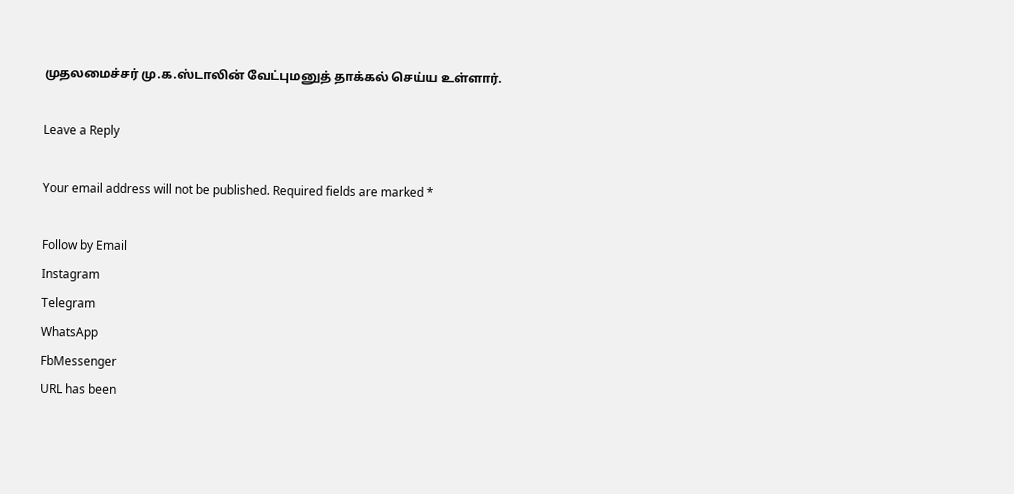முதலமைச்சர் மு.க.ஸ்டாலின் வேட்புமனுத் தாக்கல் செய்ய உள்ளார்.

Leave a Reply

Your email address will not be published. Required fields are marked *

Follow by Email
Instagram
Telegram
WhatsApp
FbMessenger
URL has been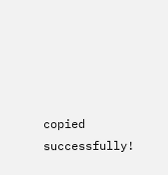copied successfully!